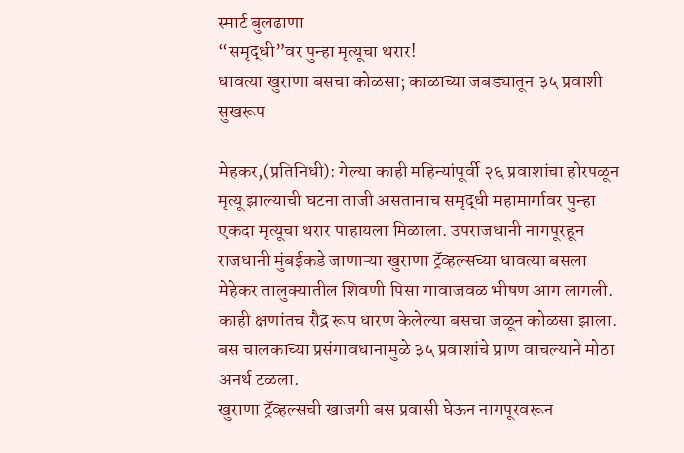स्मार्ट बुलढाणा
“समृद्धी”वर पुन्हा मृत्यूचा थरार!
धावत्या खुराणा बसचा कोळसा; काळाच्या जबड्यातून ३५ प्रवाशी सुखरूप

मेहकर,(प्रतिनिधी): गेल्या काही महिन्यांपूर्वी २६ प्रवाशांचा होरपळून मृत्यू झाल्याची घटना ताजी असतानाच समृद्धी महामार्गावर पुन्हा एकदा मृत्यूचा थरार पाहायला मिळाला. उपराजधानी नागपूरहून राजधानी मुंबईकडे जाणाऱ्या खुराणा ट्रॅव्हल्सच्या धावत्या बसला मेहेकर तालुक्यातील शिवणी पिसा गावाजवळ भीषण आग लागली. काही क्षणांतच रौद्र रूप धारण केलेल्या बसचा जळून कोळसा झाला. बस चालकाच्या प्रसंगावधानामुळे ३५ प्रवाशांचे प्राण वाचल्याने मोठा अनर्थ टळला.
खुराणा ट्रॅव्हल्सची खाजगी बस प्रवासी घेऊन नागपूरवरून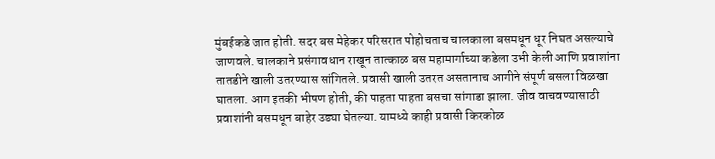मुंबईकडे जात होती. सदर बस मेहेकर परिसरात पोहोचताच चालकाला बसमधून धूर निघत असल्याचे जाणवले. चालकाने प्रसंगावधान राखून तात्काळ बस महामार्गाच्या कडेला उभी केली आणि प्रवाशांना तातडीने खाली उतरण्यास सांगितले. प्रवासी खाली उतरत असतानाच आगीने संपूर्ण बसला विळखा घातला. आग इतकी भीषण होती, की पाहता पाहता बसचा सांगाडा झाला. जीव वाचवण्यासाठी प्रवाशांनी बसमधून बाहेर उड्या घेतल्या. यामध्ये काही प्रवासी किरकोळ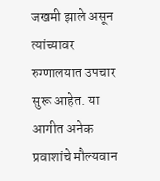जखमी झाले असून त्यांच्यावर रुग्णालयात उपचार सुरू आहेत. या आगीत अनेक प्रवाशांचे मौल्यवान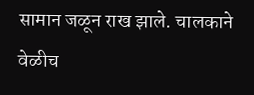सामान जळून राख झाले. चालकाने वेळीच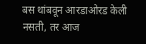बस थांबवून आरडाओरड केली नसती, तर आज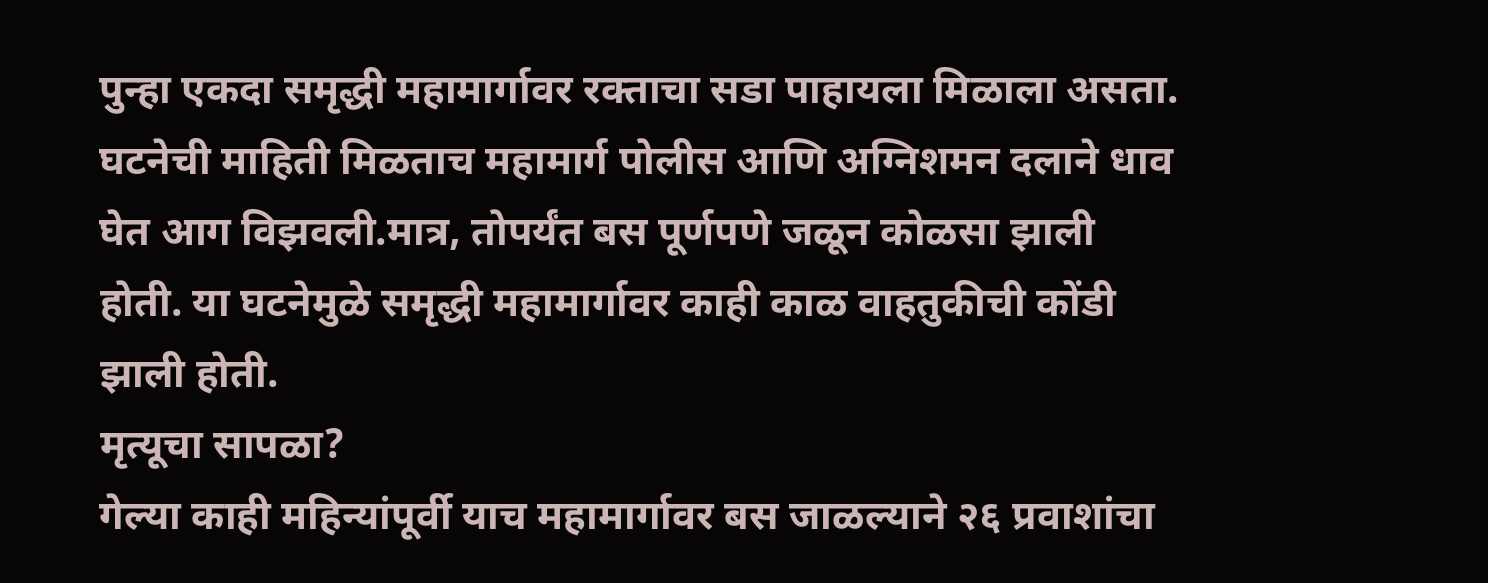पुन्हा एकदा समृद्धी महामार्गावर रक्ताचा सडा पाहायला मिळाला असता. घटनेची माहिती मिळताच महामार्ग पोलीस आणि अग्निशमन दलाने धाव घेत आग विझवली.मात्र, तोपर्यंत बस पूर्णपणे जळून कोळसा झाली होती. या घटनेमुळे समृद्धी महामार्गावर काही काळ वाहतुकीची कोंडी झाली होती.
मृत्यूचा सापळा?
गेल्या काही महिन्यांपूर्वी याच महामार्गावर बस जाळल्याने २६ प्रवाशांचा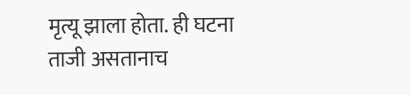मृत्यू झाला होता. ही घटना ताजी असतानाच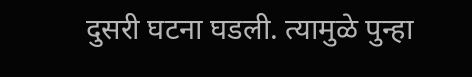दुसरी घटना घडली. त्यामुळे पुन्हा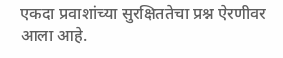एकदा प्रवाशांच्या सुरक्षिततेचा प्रश्न ऐरणीवर आला आहे.